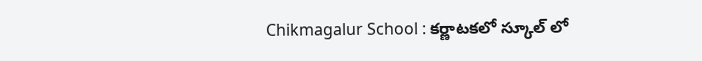Chikmagalur School : కర్ణాటకలో స్కూల్ లో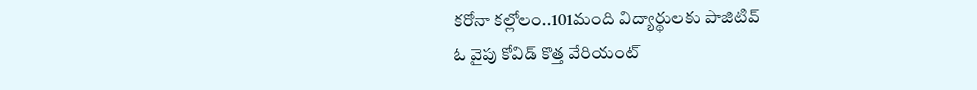కరోనా కల్లోలం..101మంది విద్యార్థులకు పాజిటివ్
ఓ వైపు కోవిడ్ కొత్త వేరియంట్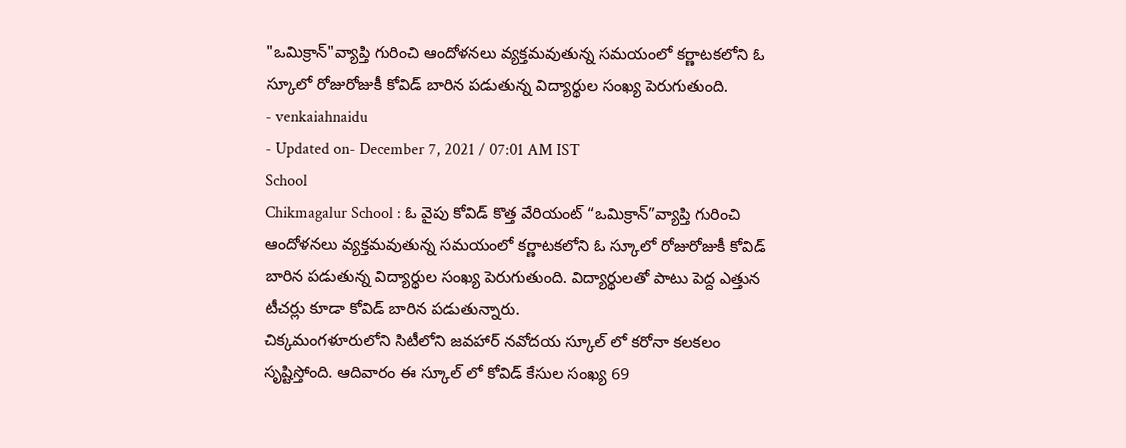"ఒమిక్రాన్"వ్యాప్తి గురించి ఆందోళనలు వ్యక్తమవుతున్న సమయంలో కర్ణాటకలోని ఓ స్కూలో రోజురోజుకీ కోవిడ్ బారిన పడుతున్న విద్యార్థుల సంఖ్య పెరుగుతుంది.
- venkaiahnaidu
- Updated on- December 7, 2021 / 07:01 AM IST
School
Chikmagalur School : ఓ వైపు కోవిడ్ కొత్త వేరియంట్ “ఒమిక్రాన్”వ్యాప్తి గురించి ఆందోళనలు వ్యక్తమవుతున్న సమయంలో కర్ణాటకలోని ఓ స్కూలో రోజురోజుకీ కోవిడ్ బారిన పడుతున్న విద్యార్థుల సంఖ్య పెరుగుతుంది. విద్యార్థులతో పాటు పెద్ద ఎత్తున టీచర్లు కూడా కోవిడ్ బారిన పడుతున్నారు.
చిక్కమంగళూరులోని సిటీలోని జవహార్ నవోదయ స్కూల్ లో కరోనా కలకలం సృష్టిస్తోంది. ఆదివారం ఈ స్కూల్ లో కోవిడ్ కేసుల సంఖ్య 69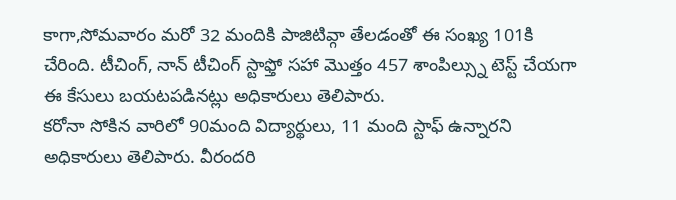కాగా,సోమవారం మరో 32 మందికి పాజిటివ్గా తేలడంతో ఈ సంఖ్య 101కి చేరింది. టీచింగ్, నాన్ టీచింగ్ స్టాఫ్తో సహా మొత్తం 457 శాంపిల్స్ను టెస్ట్ చేయగా ఈ కేసులు బయటపడినట్లు అధికారులు తెలిపారు.
కరోనా సోకిన వారిలో 90మంది విద్యార్థులు, 11 మంది స్టాఫ్ ఉన్నారని అధికారులు తెలిపారు. వీరందరి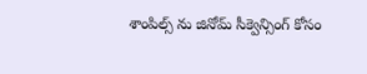శాంపిల్స్ ను జినోమ్ సీక్వెన్సింగ్ కోసం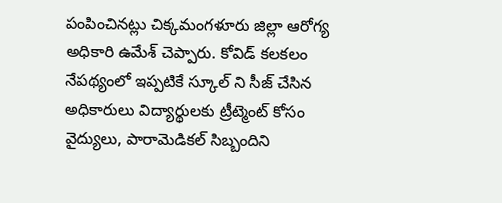పంపించినట్లు చిక్కమంగళూరు జిల్లా ఆరోగ్య అధికారి ఉమేశ్ చెప్పారు. కోవిడ్ కలకలం నేపథ్యంలో ఇప్పటికే స్కూల్ ని సీజ్ చేసిన అధికారులు విద్యార్థులకు ట్రీట్మెంట్ కోసం వైద్యులు, పారామెడికల్ సిబ్బందిని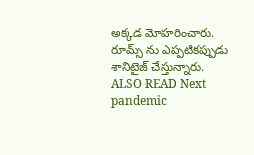అక్కడ మోహరించారు. రూమ్స్ ను ఎప్పటికప్పుడు శానిటైజ్ చేస్తున్నారు.
ALSO READ Next pandemic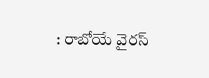: రాబోయే వైరస్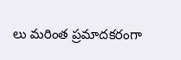లు మరింత ప్రమాదకరంగా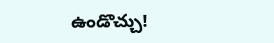ఉండొచ్చు!